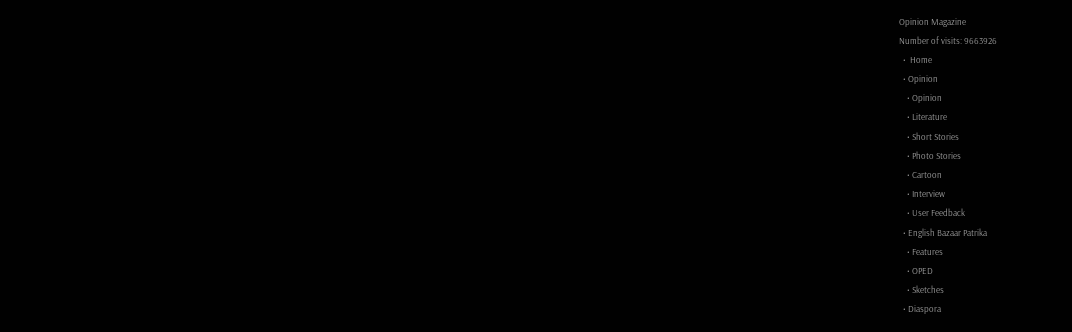Opinion Magazine
Number of visits: 9663926
  •  Home
  • Opinion
    • Opinion
    • Literature
    • Short Stories
    • Photo Stories
    • Cartoon
    • Interview
    • User Feedback
  • English Bazaar Patrika
    • Features
    • OPED
    • Sketches
  • Diaspora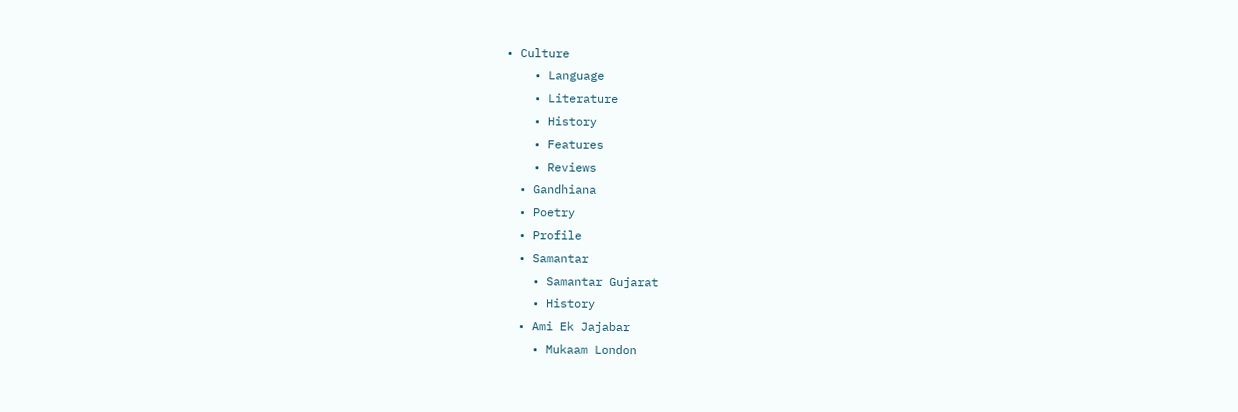• Culture
    • Language
    • Literature
    • History
    • Features
    • Reviews
  • Gandhiana
  • Poetry
  • Profile
  • Samantar
    • Samantar Gujarat
    • History
  • Ami Ek Jajabar
    • Mukaam London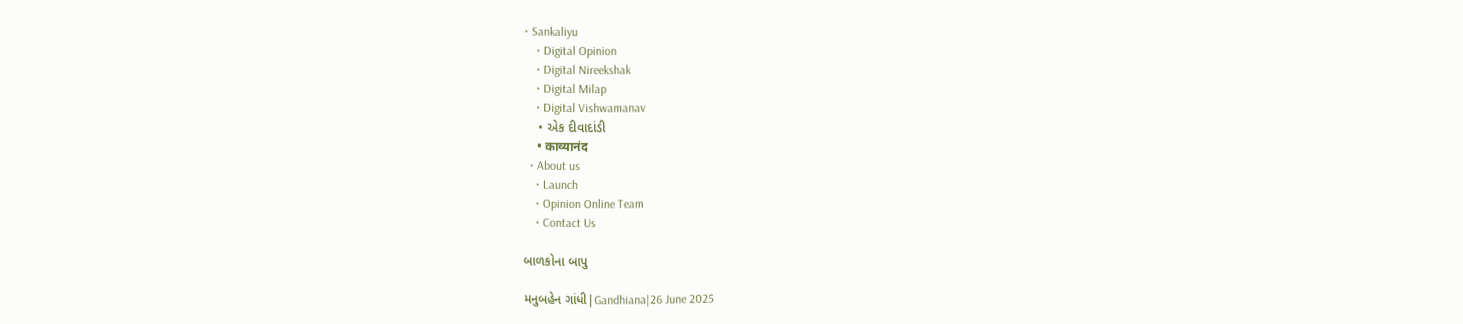• Sankaliyu
    • Digital Opinion
    • Digital Nireekshak
    • Digital Milap
    • Digital Vishwamanav
    • એક દીવાદાંડી
    • काव्यानंद
  • About us
    • Launch
    • Opinion Online Team
    • Contact Us

બાળકોના બાપુ

મનુબહેન ગાંધી|Gandhiana|26 June 2025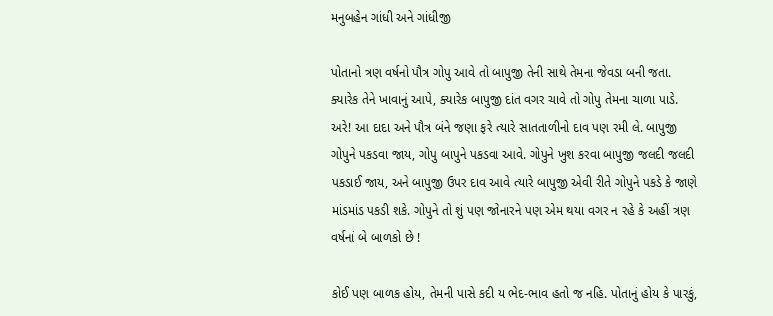મનુબહેન ગાંધી અને ગાંધીજી

પોતાનો ત્રણ વર્ષનો પૌત્ર ગોપુ આવે તો બાપુજી તેની સાથે તેમના જેવડા બની જતા. ક્યારેક તેને ખાવાનું આપે, ક્યારેક બાપુજી દાંત વગર ચાવે તો ગોપુ તેમના ચાળા પાડે. અરે! આ દાદા અને પૌત્ર બંને જણા ફરે ત્યારે સાતતાળીનો દાવ પણ રમી લે. બાપુજી ગોપુને પકડવા જાય, ગોપુ બાપુને પકડવા આવે. ગોપુને ખુશ કરવા બાપુજી જલદી જલદી પકડાઈ જાય, અને બાપુજી ઉપર દાવ આવે ત્યારે બાપુજી એવી રીતે ગોપુને પકડે કે જાણે માંડમાંડ પકડી શકે. ગોપુને તો શું પણ જોનારને પણ એમ થયા વગર ન રહે કે અહીં ત્રણ વર્ષનાં બે બાળકો છે !

કોઈ પણ બાળક હોય, તેમની પાસે કદી ય ભેદ-ભાવ હતો જ નહિ. પોતાનું હોય કે પારકું,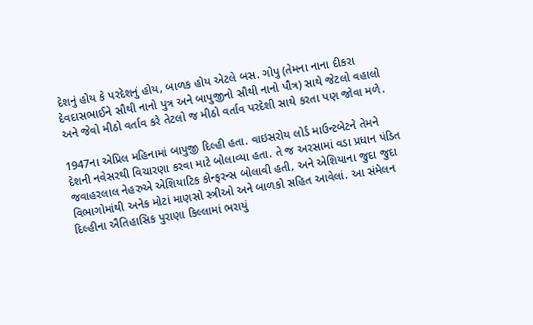દેશનું હોય કે પરદેશનું હોય, બાળક હોય એટલે બસ. ગોપુ (તેમના નાના દીકરા દેવદાસભાઈને સૌથી નાનો પુત્ર અને બાપુજીનો સૌથી નાનો પૌત્ર) સાથે જેટલો વહાલો અને જેવો મીઠો વર્તાવ કરે તેટલો જ મીઠો વર્તાવ પરદેશી સાથે કરતા પણ જોવા મળે.

1947ના એપ્રિલ મહિનામાં બાપુજી દિલ્હી હતા. વાઇસરોય લોર્ડ માઉન્ટબેટને તેમને દેશની નવેસરથી વિચારણા કરવા માટે બોલાવ્યા હતા. તે જ અરસામાં વડા પ્રધાન પંડિત જવાહરલાલ નેહરુએ એશિયાટિક કોન્ફરન્સ બોલાવી હતી, અને એશિયાના જુદા જુદા વિભાગોમાંથી અનેક મોટાં માણસો સ્ત્રીઓ અને બાળકો સહિત આવેલાં. આ સંમેલન દિલ્હીના ઐતિહાસિક પુરાણા કિલ્લામાં ભરાયું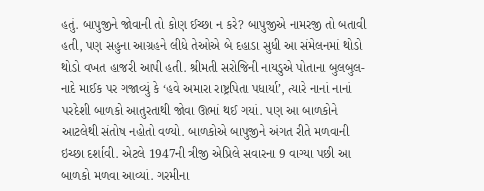હતું. બાપુજીને જોવાની તો કોણ ઈચ્છા ન કરે? બાપુજીએ નામરજી તો બતાવી હતી, પણ સહુના આગ્રહને લીધે તેઓએ બે દહાડા સુધી આ સંમેલનમાં થોડો થોડો વખત હાજરી આપી હતી. શ્રીમતી સરોજિની નાયડુએ પોતાના બુલબુલ-નાદે માઈક પર ગજાવ્યું કે ‘હવે અમારા રાષ્ટ્રપિતા પધાર્યા’, ત્યારે નાનાં નાનાં પરદેશી બાળકો આતુરતાથી જોવા ઊભાં થઈ ગયાં. પણ આ બાળકોને આટલેથી સંતોષ નહોતો વળ્યો. બાળકોએ બાપુજીને અંગત રીતે મળવાની ઇચ્છા દર્શાવી. એટલે 1947ની ત્રીજી એપ્રિલે સવારના 9 વાગ્યા પછી આ બાળકો મળવા આવ્યાં. ગરમીના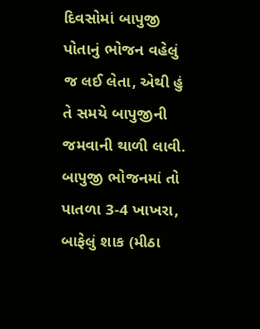દિવસોમાં બાપુજી પોતાનું ભોજન વહેલું જ લઈ લેતા, એથી હું તે સમયે બાપુજીની જમવાની થાળી લાવી. બાપુજી ભોજનમાં તો પાતળા 3-4 ખાખરા, બાફેલું શાક (મીઠા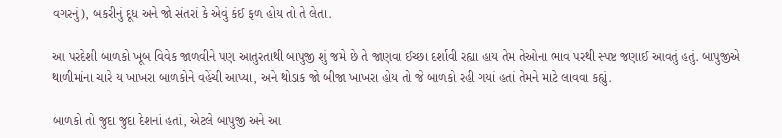વગરનું), બકરીનું દૂધ અને જો સંતરાં કે એવું કંઈ ફળ હોય તો તે લેતા.

આ પરદેશી બાળકો ખૂબ વિવેક જાળવીને પણ આતુરતાથી બાપુજી શું જમે છે તે જાણવા ઈચ્છા દર્શાવી રહ્યા હાય તેમ તેઓના ભાવ પરથી સ્પષ્ટ જણાઈ આવતું હતું. બાપુજીએ થાળીમાંના ચારે ય ખાખરા બાળકોને વહેંચી આપ્યા, અને થોડાક જો બીજા ખાખરા હોય તો જે બાળકો રહી ગયાં હતાં તેમને માટે લાવવા કહ્યું.

બાળકો તો જુદા જુદા દેશનાં હતાં, એટલે બાપુજી અને આ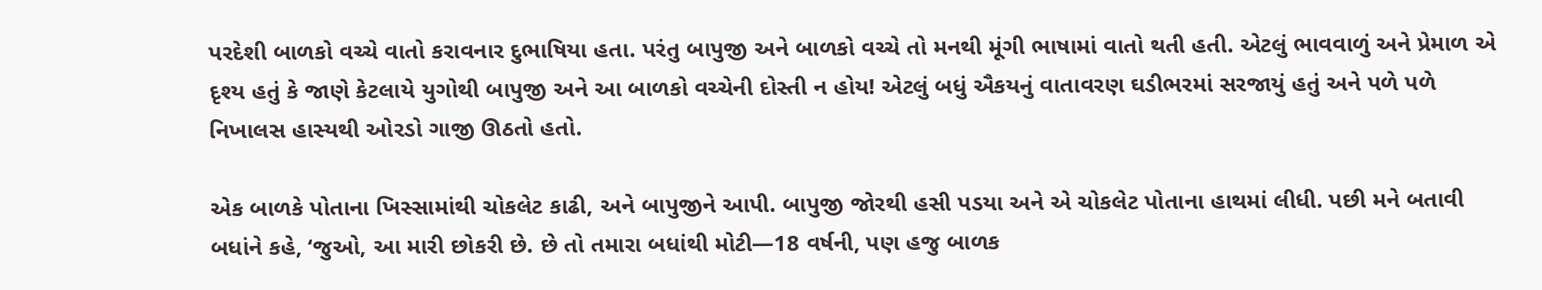પરદેશી બાળકો વચ્ચે વાતો કરાવનાર દુભાષિયા હતા. પરંતુ બાપુજી અને બાળકો વચ્ચે તો મનથી મૂંગી ભાષામાં વાતો થતી હતી. એટલું ભાવવાળું અને પ્રેમાળ એ દૃશ્ય હતું કે જાણે કેટલાયે યુગોથી બાપુજી અને આ બાળકો વચ્ચેની દોસ્તી ન હોય! એટલું બધું ઐકયનું વાતાવરણ ઘડીભરમાં સરજાયું હતું અને પળે પળે નિખાલસ હાસ્યથી ઓરડો ગાજી ઊઠતો હતો.

એક બાળકે પોતાના ખિસ્સામાંથી ચોકલેટ કાઢી, અને બાપુજીને આપી. બાપુજી જોરથી હસી પડયા અને એ ચોકલેટ પોતાના હાથમાં લીધી. પછી મને બતાવી બધાંને કહે, ‘જુઓ, આ મારી છોકરી છે. છે તો તમારા બધાંથી મોટી—18 વર્ષની, પણ હજુ બાળક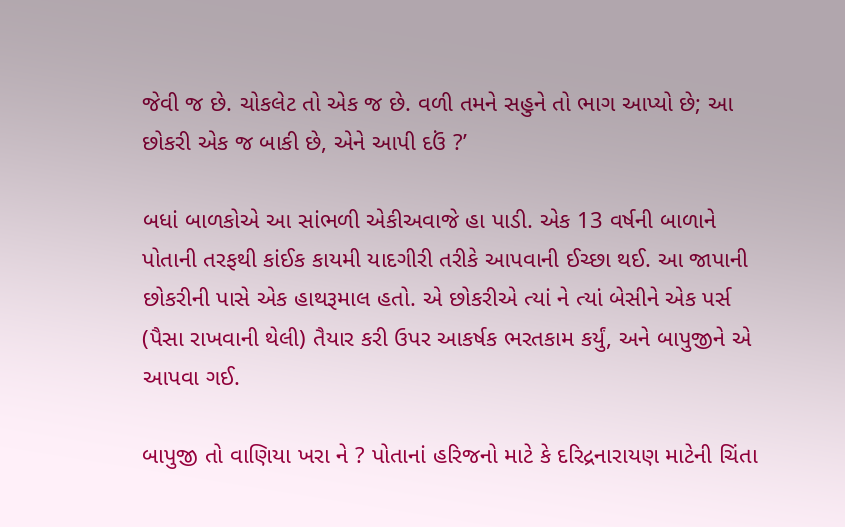જેવી જ છે. ચોકલેટ તો એક જ છે. વળી તમને સહુને તો ભાગ આપ્યો છે; આ છોકરી એક જ બાકી છે, એને આપી દઉં ?’

બધાં બાળકોએ આ સાંભળી એકીઅવાજે હા પાડી. એક 13 વર્ષની બાળાને પોતાની તરફથી કાંઈક કાયમી યાદગીરી તરીકે આપવાની ઈચ્છા થઈ. આ જાપાની છોકરીની પાસે એક હાથરૂમાલ હતો. એ છોકરીએ ત્યાં ને ત્યાં બેસીને એક પર્સ (પૈસા રાખવાની થેલી) તૈયાર કરી ઉપર આકર્ષક ભરતકામ કર્યું, અને બાપુજીને એ આપવા ગઈ.

બાપુજી તો વાણિયા ખરા ને ? પોતાનાં હરિજનો માટે કે દરિદ્રનારાયણ માટેની ચિંતા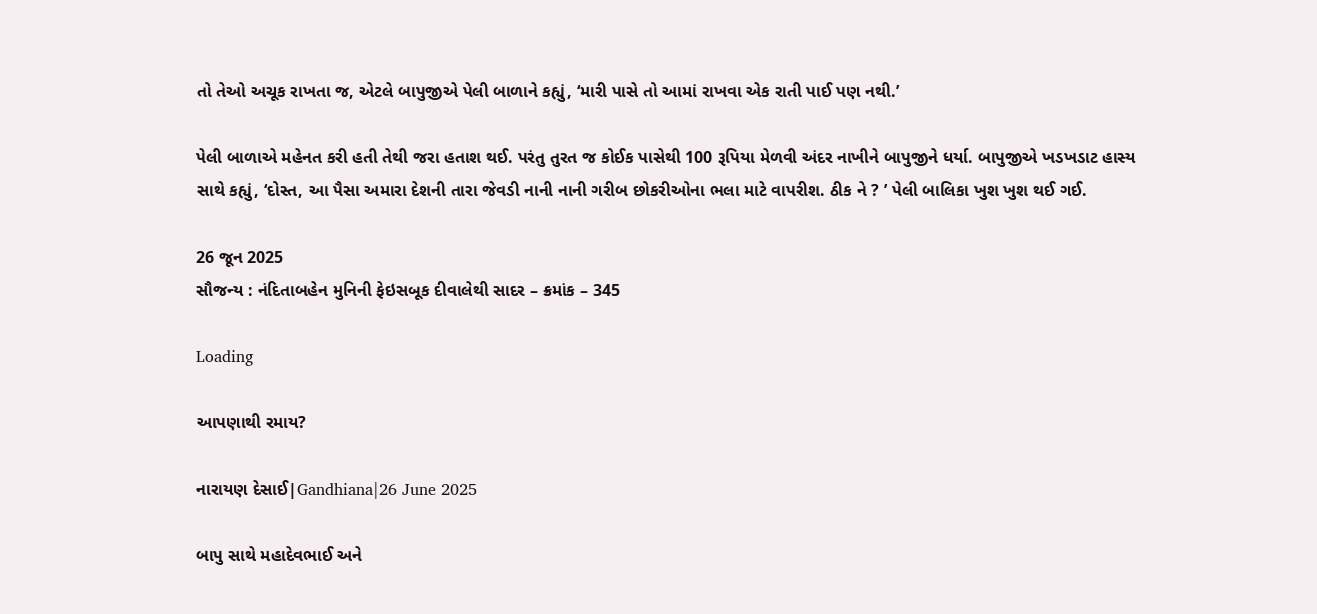તો તેઓ અચૂક રાખતા જ, એટલે બાપુજીએ પેલી બાળાને કહ્યું, ‘મારી પાસે તો આમાં રાખવા એક રાતી પાઈ પણ નથી.’

પેલી બાળાએ મહેનત કરી હતી તેથી જરા હતાશ થઈ. પરંતુ તુરત જ કોઈક પાસેથી 100 રૂપિયા મેળવી અંદર નાખીને બાપુજીને ધર્યા. બાપુજીએ ખડખડાટ હાસ્ય સાથે કહ્યું, ‘દોસ્ત, આ પૈસા અમારા દેશની તારા જેવડી નાની નાની ગરીબ છોકરીઓના ભલા માટે વાપરીશ. ઠીક ને ? ’ પેલી બાલિકા ખુશ ખુશ થઈ ગઈ.

26 જૂન 2025
સૌજન્ય : નંદિતાબહેન મુનિની ફેઇસબૂક દીવાલેથી સાદર – ક્રમાંક – 345

Loading

આપણાથી રમાય?

નારાયણ દેસાઈ|Gandhiana|26 June 2025

બાપુ સાથે મહાદેવભાઈ અને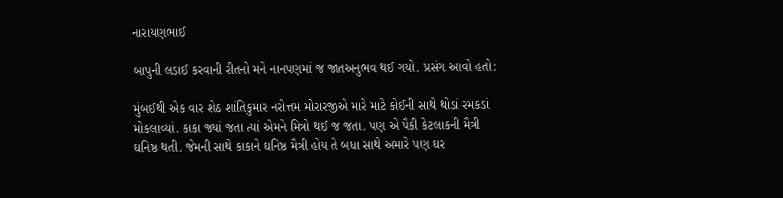નારાયણભાઈ

બાપુની લડાઈ કરવાની રીતનો મને નાનપણમાં જ જાતઅનુભવ થઈ ગયો. પ્રસંગ આવો હતો:

મુંબઈથી એક વાર શેઠ શાંતિકુમાર નરોત્તમ મોરારજીએ મારે માટે કોઈની સાથે થોડાં રમકડાં મોકલાવ્યાં. કાકા જ્યાં જતા ત્યાં એમને મિત્રો થઈ જ જતા. પણ એ પૈકી કેટલાકની મૈત્રી ઘનિષ્ઠ થતી. જેમની સાથે કાકાને ઘનિષ્ઠ મૈત્રી હોય તે બધા સાથે અમારે પણ ઘર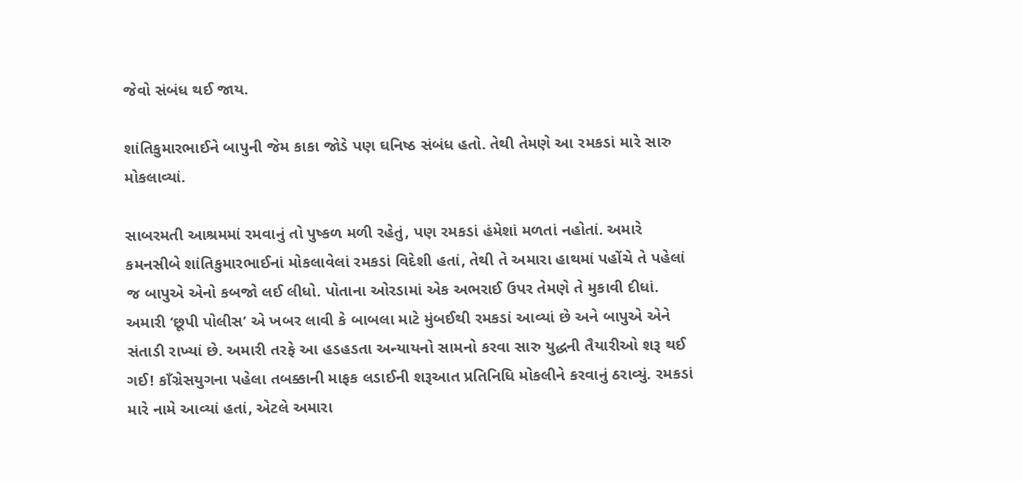જેવો સંબંધ થઈ જાય.

શાંતિકુમારભાઈને બાપુની જેમ કાકા જોડે પણ ઘનિષ્ઠ સંબંધ હતો. તેથી તેમણે આ રમકડાં મારે સારુ મોકલાવ્યાં.

સાબરમતી આશ્રમમાં રમવાનું તો પુષ્કળ મળી રહેતું, પણ રમકડાં હંમેશાં મળતાં નહોતાં. અમારે કમનસીબે શાંતિકુમારભાઈનાં મોકલાવેલાં રમકડાં વિદેશી હતાં, તેથી તે અમારા હાથમાં પહોંચે તે પહેલાં જ બાપુએ એનો કબજો લઈ લીધો. પોતાના ઓરડામાં એક અભરાઈ ઉપર તેમણે તે મુકાવી દીધાં. અમારી ‘છૂપી પોલીસ’ એ ખબર લાવી કે બાબલા માટે મુંબઈથી રમકડાં આવ્યાં છે અને બાપુએ એને સંતાડી રાખ્યાં છે. અમારી તરફે આ હડહડતા અન્યાયનો સામનો કરવા સારુ યુદ્ધની તૈયારીઓ શરૂ થઈ ગઈ! કાઁગ્રેસયુગના પહેલા તબક્કાની માફક લડાઈની શરૂઆત પ્રતિનિધિ મોકલીને કરવાનું ઠરાવ્યું. રમકડાં મારે નામે આવ્યાં હતાં, એટલે અમારા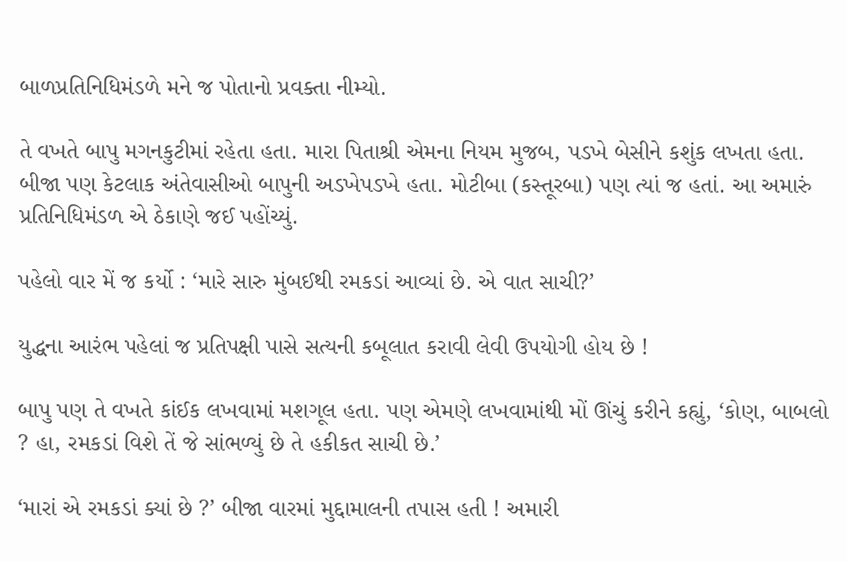બાળપ્રતિનિધિમંડળે મને જ પોતાનો પ્રવક્તા નીમ્યો.

તે વખતે બાપુ મગનકુટીમાં રહેતા હતા. મારા પિતાશ્રી એમના નિયમ મુજબ, પડખે બેસીને કશુંક લખતા હતા. બીજા પણ કેટલાક અંતેવાસીઓ બાપુની અડખેપડખે હતા. મોટીબા (કસ્તૂરબા) પણ ત્યાં જ હતાં. આ અમારું પ્રતિનિધિમંડળ એ ઠેકાણે જઈ પહોંચ્યું.

પહેલો વાર મેં જ કર્યો : ‘મારે સારુ મુંબઈથી રમકડાં આવ્યાં છે. એ વાત સાચી?’

યુદ્ધના આરંભ પહેલાં જ પ્રતિપક્ષી પાસે સત્યની કબૂલાત કરાવી લેવી ઉપયોગી હોય છે !

બાપુ પણ તે વખતે કાંઈક લખવામાં મશગૂલ હતા. પણ એમણે લખવામાંથી મોં ઊંચું કરીને કહ્યું, ‘કોણ, બાબલો ? હા, રમકડાં વિશે તેં જે સાંભળ્યું છે તે હકીકત સાચી છે.’

‘મારાં એ રમકડાં ક્યાં છે ?’ બીજા વારમાં મુદ્દામાલની તપાસ હતી ! અમારી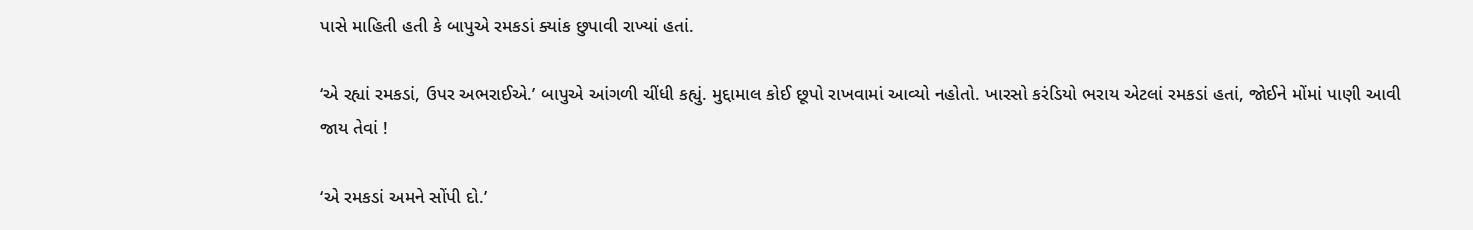પાસે માહિતી હતી કે બાપુએ રમકડાં ક્યાંક છુપાવી રાખ્યાં હતાં.

‘એ રહ્યાં રમકડાં, ઉપર અભરાઈએ.’ બાપુએ આંગળી ચીંધી કહ્યું. મુદ્દામાલ કોઈ છૂપો રાખવામાં આવ્યો નહોતો. ખારસો કરંડિયો ભરાય એટલાં રમકડાં હતાં, જોઈને મોંમાં પાણી આવી જાય તેવાં !

‘એ રમકડાં અમને સોંપી દો.’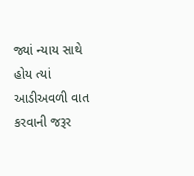જ્યાં ન્યાય સાથે હોય ત્યાં આડીઅવળી વાત કરવાની જરૂર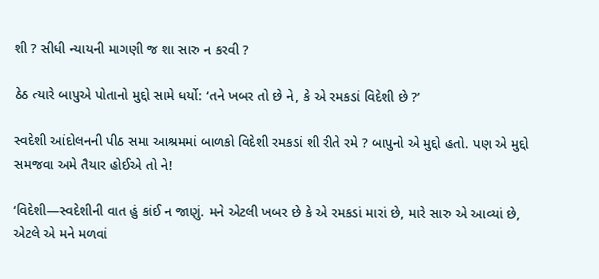શી ? સીધી ન્યાયની માગણી જ શા સારુ ન કરવી ?

ઠેઠ ત્યારે બાપુએ પોતાનો મુદ્દો સામે ધર્યો: ‘તને ખબર તો છે ને, કે એ રમકડાં વિદેશી છે ?’

સ્વદેશી આંદોલનની પીઠ સમા આશ્રમમાં બાળકો વિદેશી રમકડાં શી રીતે રમે ? બાપુનો એ મુદ્દો હતો. પણ એ મુદ્દો સમજવા અમે તૈયાર હોઈએ તો ને!

‘વિદેશી—સ્વદેશીની વાત હું કાંઈ ન જાણું. મને એટલી ખબર છે કે એ રમકડાં મારાં છે, મારે સારુ એ આવ્યાં છે, એટલે એ મને મળવાં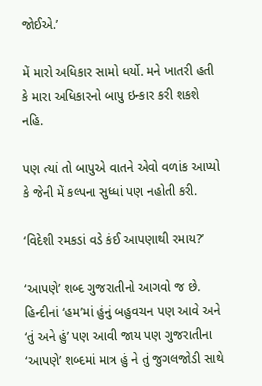જોઈએ.’

મેં મારો અધિકાર સામો ધર્યો. મને ખાતરી હતી કે મારા અધિકારનો બાપુ ઇન્કાર કરી શકશે નહિ.

પણ ત્યાં તો બાપુએ વાતને એવો વળાંક આપ્યો કે જેની મેં કલ્પના સુધ્ધાં પણ નહોતી કરી.

‘વિદેશી રમકડાં વડે કંઈ આપણાથી રમાય?’

‘આપણે’ શબ્દ ગુજરાતીનો આગવો જ છે. હિન્દીનાં ‘હમ’માં હુંનું બહુવચન પણ આવે અને ‘તું અને હું’ પણ આવી જાય પણ ગુજરાતીના ‘આપણે’ શબ્દમાં માત્ર હું ને તું જુગલજોડી સાથે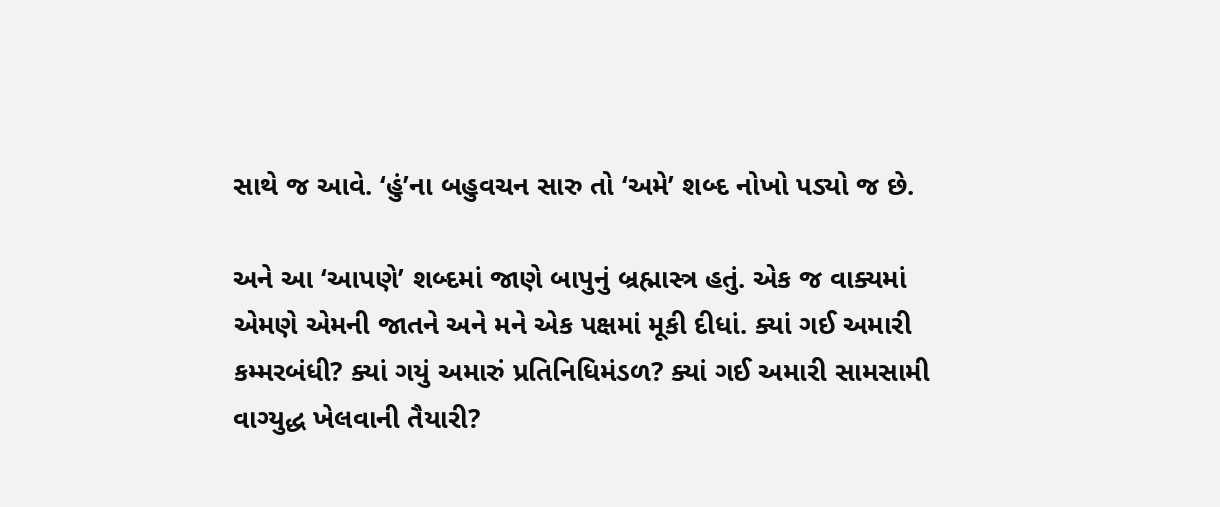સાથે જ આવે. ‘હું’ના બહુવચન સારુ તો ‘અમે’ શબ્દ નોખો પડ્યો જ છે.

અને આ ‘આપણે’ શબ્દમાં જાણે બાપુનું બ્રહ્માસ્ત્ર હતું. એક જ વાક્યમાં એમણે એમની જાતને અને મને એક પક્ષમાં મૂકી દીધાં. ક્યાં ગઈ અમારી કમ્મરબંધી? ક્યાં ગયું અમારું પ્રતિનિધિમંડળ? ક્યાં ગઈ અમારી સામસામી વાગ્યુદ્ધ ખેલવાની તૈયારી?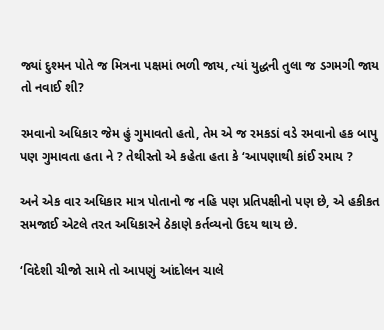જ્યાં દુશ્મન પોતે જ મિત્રના પક્ષમાં ભળી જાય, ત્યાં યુદ્ધની તુલા જ ડગમગી જાય તો નવાઈ શી?

રમવાનો અધિકાર જેમ હું ગુમાવતો હતો, તેમ એ જ રમકડાં વડે રમવાનો હક બાપુ પણ ગુમાવતા હતા ને ? તેથીસ્તો એ કહેતા હતા કે ‘આપણાથી કાંઈ રમાય ?

અને એક વાર અધિકાર માત્ર પોતાનો જ નહિ પણ પ્રતિપક્ષીનો પણ છે, એ હકીકત સમજાઈ એટલે તરત અધિકારને ઠેકાણે કર્તવ્યનો ઉદય થાય છે.

‘વિદેશી ચીજો સામે તો આપણું આંદોલન ચાલે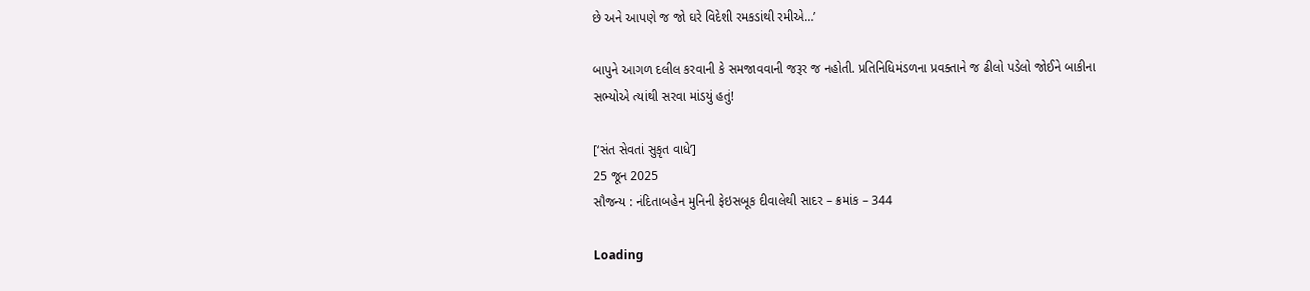છે અને આપણે જ જો ઘરે વિદેશી રમકડાંથી રમીએ…’

બાપુને આગળ દલીલ કરવાની કે સમજાવવાની જરૂર જ નહોતી. પ્રતિનિધિમંડળના પ્રવક્તાને જ ઢીલો પડેલો જોઈને બાકીના સભ્યોએ ત્યાંથી સરવા માંડયું હતું!

[‘સંત સેવતાં સુકૃત વાધે’]
25 જૂન 2025
સૌજન્ય : નંદિતાબહેન મુનિની ફેઇસબૂક દીવાલેથી સાદર – ક્રમાંક – 344

Loading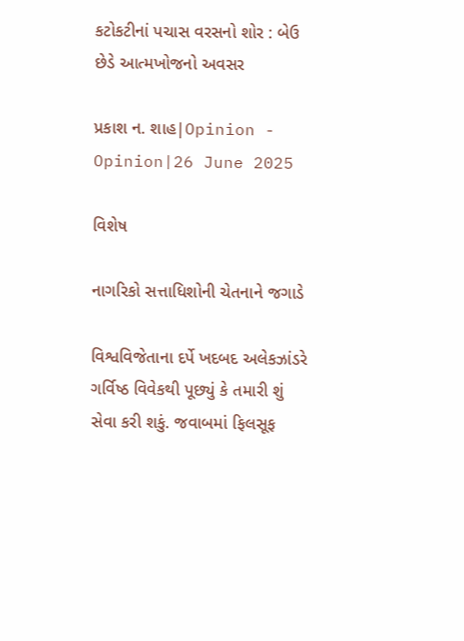કટોકટીનાં પચાસ વરસનો શોર : બેઉ છેડે આત્મખોજનો અવસર

પ્રકાશ ન. શાહ|Opinion - Opinion|26 June 2025

વિશેષ

નાગરિકો સત્તાધિશોની ચેતનાને જગાડે

વિશ્વવિજેતાના દર્પે ખદબદ અલેકઝાંડરે ગર્વિષ્ઠ વિવેકથી પૂછ્યું કે તમારી શું સેવા કરી શકું. જવાબમાં ફિલસૂફ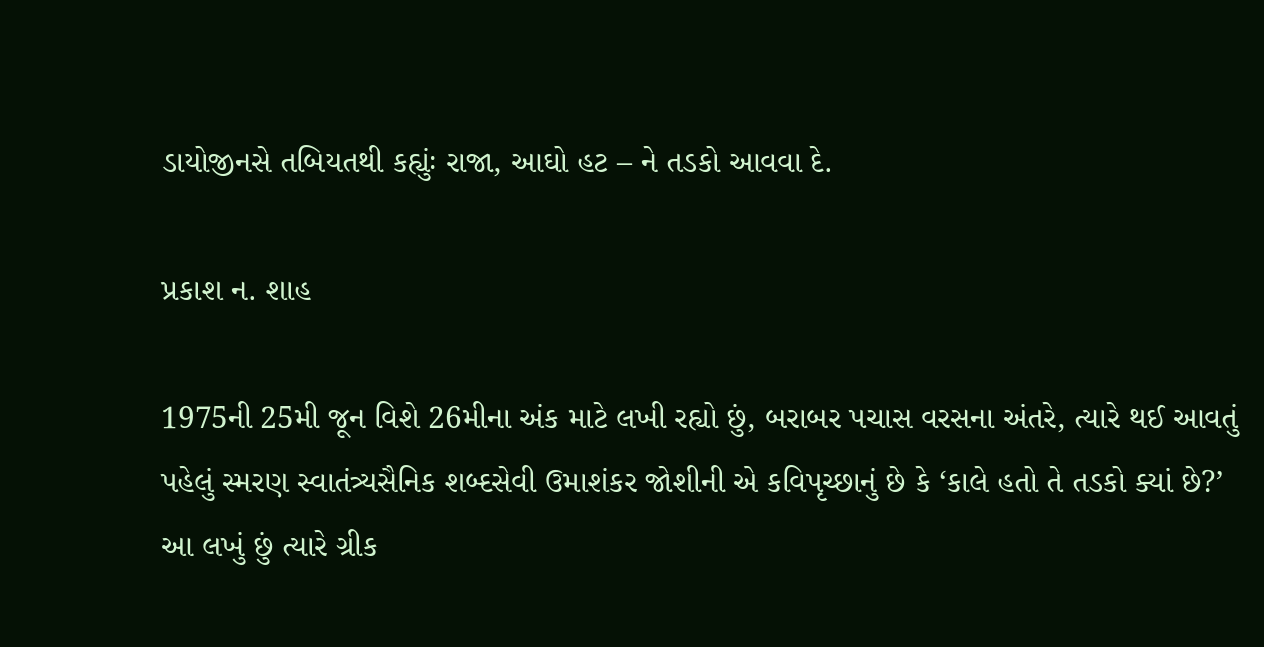ડાયોજીનસે તબિયતથી કહ્યુંઃ રાજા, આઘો હટ – ને તડકો આવવા દે.

પ્રકાશ ન. શાહ

1975ની 25મી જૂન વિશે 26મીના અંક માટે લખી રહ્યો છું, બરાબર પચાસ વરસના અંતરે, ત્યારે થઈ આવતું પહેલું સ્મરણ સ્વાતંત્ર્યસૈનિક શબ્દસેવી ઉમાશંકર જોશીની એ કવિપૃચ્છાનું છે કે ‘કાલે હતો તે તડકો ક્યાં છે?’ આ લખું છું ત્યારે ગ્રીક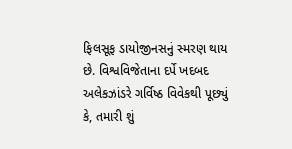ફિલસૂફ ડાયોજીનસનું સ્મરણ થાય છે. વિશ્વવિજેતાના દર્પે ખદબદ અલેકઝાંડરે ગર્વિષ્ઠ વિવેકથી પૂછ્યું કે, તમારી શું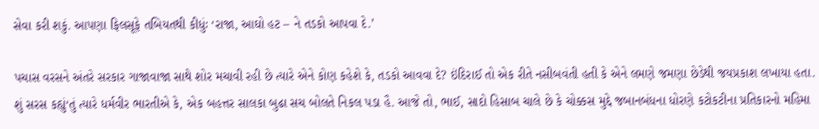સેવા કરી શકું. આપણા ફિલસૂફે તબિયતથી કીધુંઃ ‘રાજા, આઘો હટ – ને તડકો આપવા દે.’

પચાસ વરસને અંતરે સરકાર ગાજાવાજા સાથે શોર મચાવી રહી છે ત્યારે એને કોણ કહેશે કે, તડકો આવવા દે? ઇંદિરાઈ તો એક રીતે નસીબવંતી હતી કે એને લમણે જમણા છેડેથી જયપ્રકાશ લખાયા હતા. શું સરસ કહ્યું‘તું ત્યારે ધર્મવીર ભારતીએ કે, એક બહત્તર સાલકા બુઢા સચ બોલતે નિકલ પડા હૈ. આજે તો, ભાઈ, સાદો હિસાબ ચાલે છે કે ચોક્કસ મુદ્દે જબાનબંધના ધોરણે કટોકટીના પ્રતિકારનો મહિમા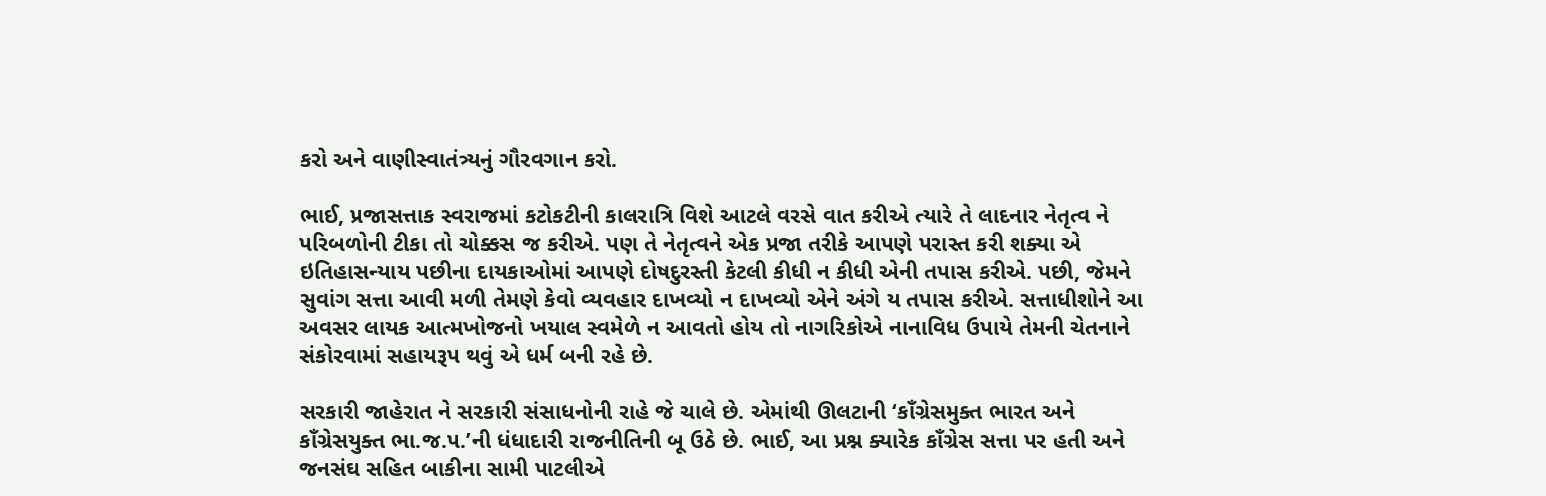કરો અને વાણીસ્વાતંત્ર્યનું ગૌરવગાન કરો.

ભાઈ, પ્રજાસત્તાક સ્વરાજમાં કટોકટીની કાલરાત્રિ વિશે આટલે વરસે વાત કરીએ ત્યારે તે લાદનાર નેતૃત્વ ને પરિબળોની ટીકા તો ચોક્કસ જ કરીએ. પણ તે નેતૃત્વને એક પ્રજા તરીકે આપણે પરાસ્ત કરી શક્યા એ ઇતિહાસન્યાય પછીના દાયકાઓમાં આપણે દોષદુરસ્તી કેટલી કીધી ન કીધી એની તપાસ કરીએ. પછી, જેમને સુવાંગ સત્તા આવી મળી તેમણે કેવો વ્યવહાર દાખવ્યો ન દાખવ્યો એને અંગે ય તપાસ કરીએ. સત્તાધીશોને આ અવસર લાયક આત્મખોજનો ખયાલ સ્વમેળે ન આવતો હોય તો નાગરિકોએ નાનાવિધ ઉપાયે તેમની ચેતનાને સંકોરવામાં સહાયરૂપ થવું એ ધર્મ બની રહે છે.

સરકારી જાહેરાત ને સરકારી સંસાધનોની રાહે જે ચાલે છે. એમાંથી ઊલટાની ‘કાઁગ્રેસમુક્ત ભારત અને કાઁગ્રેસયુક્ત ભા.જ.પ.’ની ધંધાદારી રાજનીતિની બૂ ઉઠે છે. ભાઈ, આ પ્રશ્ન ક્યારેક કાઁગ્રેસ સત્તા પર હતી અને જનસંઘ સહિત બાકીના સામી પાટલીએ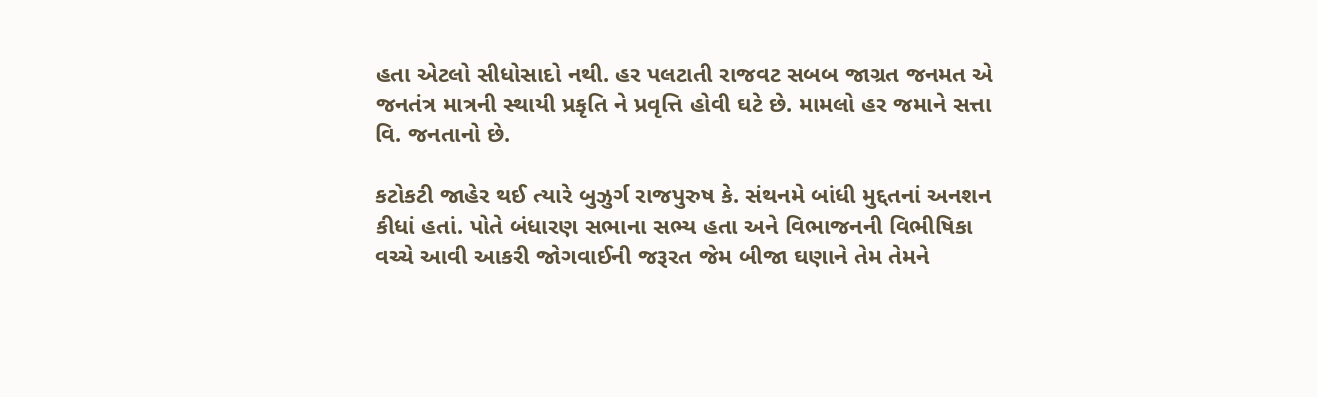હતા એટલો સીધોસાદો નથી. હર પલટાતી રાજવટ સબબ જાગ્રત જનમત એ જનતંત્ર માત્રની સ્થાયી પ્રકૃતિ ને પ્રવૃત્તિ હોવી ઘટે છે. મામલો હર જમાને સત્તા વિ. જનતાનો છે.

કટોકટી જાહેર થઈ ત્યારે બુઝુર્ગ રાજપુરુષ કે. સંથનમે બાંધી મુદ્દતનાં અનશન કીધાં હતાં. પોતે બંધારણ સભાના સભ્ય હતા અને વિભાજનની વિભીષિકા વચ્ચે આવી આકરી જોગવાઈની જરૂરત જેમ બીજા ઘણાને તેમ તેમને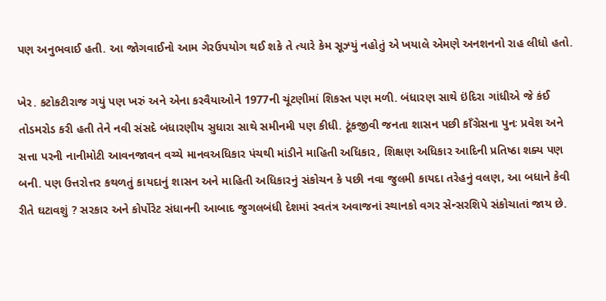પણ અનુભવાઈ હતી. આ જોગવાઈનો આમ ગેરઉપયોગ થઈ શકે તે ત્યારે કેમ સૂઝ્યું નહોતું એ ખયાલે એમણે અનશનનો રાહ લીધો હતો.

ખેર. કટોકટીરાજ ગયું પણ ખરું અને એના કરવૈયાઓને 1977ની ચૂંટણીમાં શિકસ્ત પણ મળી. બંધારણ સાથે ઇંદિરા ગાંધીએ જે કંઈ તોડમરોડ કરી હતી તેને નવી સંસદે બંધારણીય સુધારા સાથે સમીનમી પણ કીધી. ટૂંકજીવી જનતા શાસન પછી કાઁગ્રેસના પુનઃ પ્રવેશ અને સત્તા પરની નાનીમોટી આવનજાવન વચ્ચે માનવઅધિકાર પંચથી માંડીને માહિતી અધિકાર, શિક્ષણ અધિકાર આદિની પ્રતિષ્ઠા શક્ય પણ બની. પણ ઉત્તરોત્તર કથળતું કાયદાનું શાસન અને માહિતી અધિકારનું સંકોચન કે પછી નવા જુલમી કાયદા તરેહનું વલણ, આ બધાને કેવી રીતે ઘટાવશું ? સરકાર અને કોર્પોરેટ સંધાનની આબાદ જુગલબંધી દેશમાં સ્વતંત્ર અવાજનાં સ્થાનકો વગર સેન્સરશિપે સંકોચાતાં જાય છે.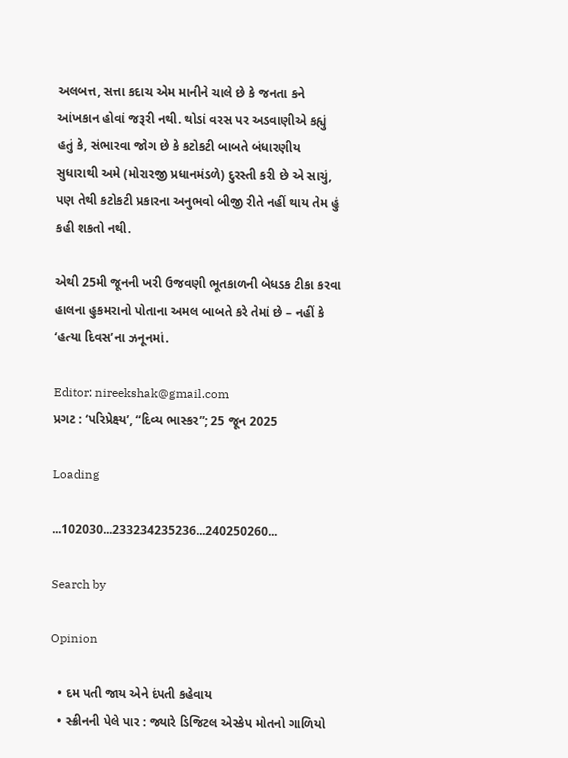અલબત્ત, સત્તા કદાચ એમ માનીને ચાલે છે કે જનતા કને આંખકાન હોવાં જરૂરી નથી. થોડાં વરસ પર અડવાણીએ કહ્યું હતું કે, સંભારવા જોગ છે કે કટોકટી બાબતે બંધારણીય સુધારાથી અમે (મોરારજી પ્રધાનમંડળે) દુરસ્તી કરી છે એ સાચું, પણ તેથી કટોકટી પ્રકારના અનુભવો બીજી રીતે નહીં થાય તેમ હું કહી શકતો નથી.

એથી 25મી જૂનની ખરી ઉજવણી ભૂતકાળની બેધડક ટીકા કરવા હાલના હુકમરાનો પોતાના અમલ બાબતે કરે તેમાં છે – નહીં કે ‘હત્યા દિવસ’ના ઝનૂનમાં.

Editor: nireekshak@gmail.com
પ્રગટ : ‘પરિપ્રેક્ષ્ય’, “દિવ્ય ભાસ્કર”; 25 જૂન 2025

Loading

...102030...233234235236...240250260...

Search by

Opinion

  • દમ પતી જાય એને દંપતી કહેવાય
  • સ્ક્રીનની પેલે પાર : જ્યારે ડિજિટલ એસ્કેપ મોતનો ગાળિયો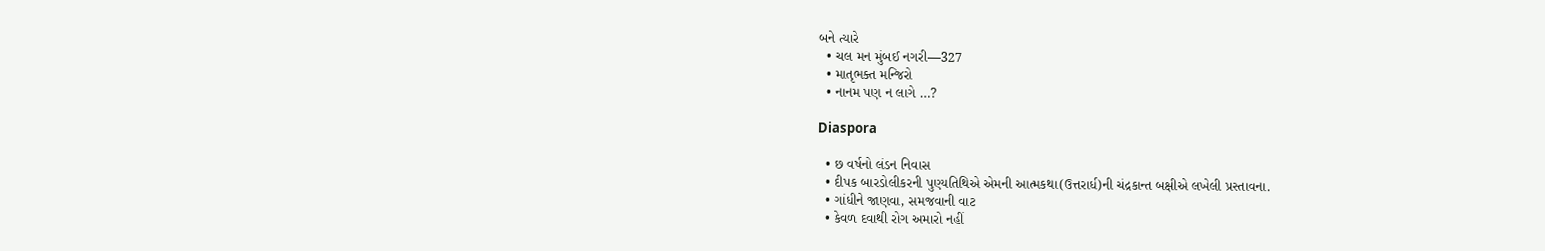બને ત્યારે
  • ચલ મન મુંબઈ નગરી—327
  • માતૃભક્ત મન્જિરો
  • નાનમ પણ ન લાગે …?

Diaspora

  • છ વર્ષનો લંડન નિવાસ
  • દીપક બારડોલીકરની પુણ્યતિથિએ એમની આત્મકથા(ઉત્તરાર્ધ)ની ચંદ્રકાન્ત બક્ષીએ લખેલી પ્રસ્તાવના.
  • ગાંધીને જાણવા, સમજવાની વાટ
  • કેવળ દવાથી રોગ અમારો નહીં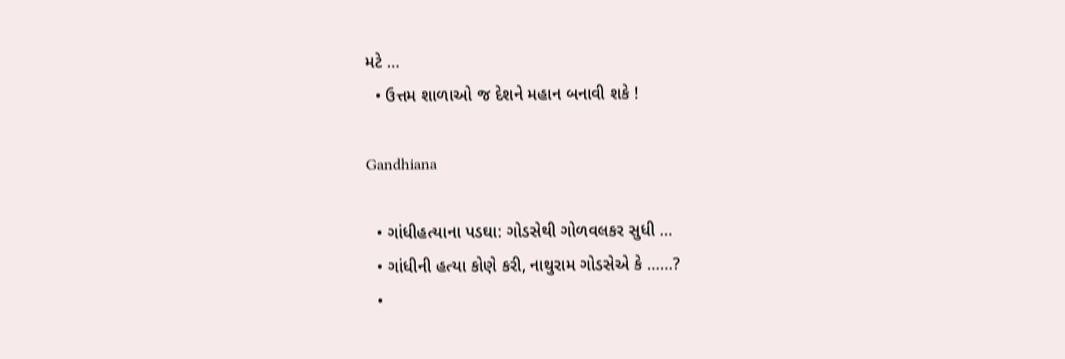મટે …
  • ઉત્તમ શાળાઓ જ દેશને મહાન બનાવી શકે !

Gandhiana

  • ગાંધીહત્યાના પડઘા: ગોડસેથી ગોળવલકર સુધી …
  • ગાંધીની હત્યા કોણે કરી, નાથુરામ ગોડસેએ કે ……?
  •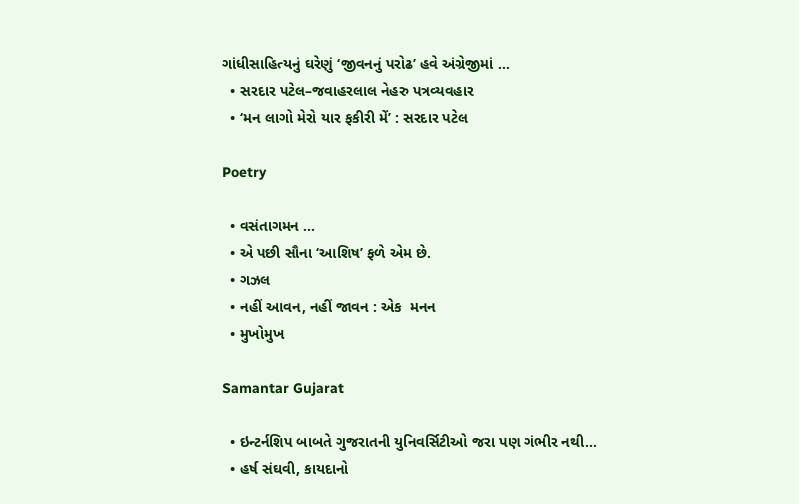ગાંધીસાહિત્યનું ઘરેણું ‘જીવનનું પરોઢ’ હવે અંગ્રેજીમાં …
  • સરદાર પટેલ–જવાહરલાલ નેહરુ પત્રવ્યવહાર
  • ‘મન લાગો મેરો યાર ફકીરી મેં’ : સરદાર પટેલ

Poetry

  • વસંતાગમન …
  • એ પછી સૌના ‘આશિષ’ ફળે એમ છે.
  • ગઝલ
  • નહીં આવન, નહીં જાવન : એક  મનન
  • મુખોમુખ

Samantar Gujarat

  • ઇન્ટર્નશિપ બાબતે ગુજરાતની યુનિવર્સિટીઓ જરા પણ ગંભીર નથી…
  • હર્ષ સંઘવી, કાયદાનો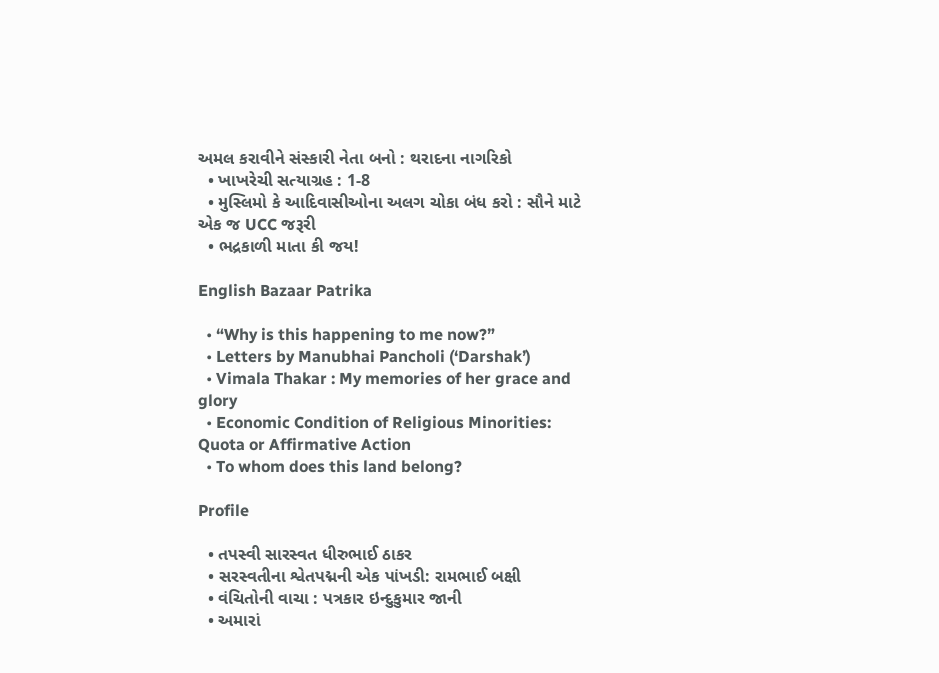અમલ કરાવીને સંસ્કારી નેતા બનો : થરાદના નાગરિકો
  • ખાખરેચી સત્યાગ્રહ : 1-8
  • મુસ્લિમો કે આદિવાસીઓના અલગ ચોકા બંધ કરો : સૌને માટે એક જ UCC જરૂરી
  • ભદ્રકાળી માતા કી જય!

English Bazaar Patrika

  • “Why is this happening to me now?”
  • Letters by Manubhai Pancholi (‘Darshak’)
  • Vimala Thakar : My memories of her grace and glory
  • Economic Condition of Religious Minorities: Quota or Affirmative Action
  • To whom does this land belong?

Profile

  • તપસ્વી સારસ્વત ધીરુભાઈ ઠાકર
  • સરસ્વતીના શ્વેતપદ્મની એક પાંખડી: રામભાઈ બક્ષી
  • વંચિતોની વાચા : પત્રકાર ઇન્દુકુમાર જાની
  • અમારાં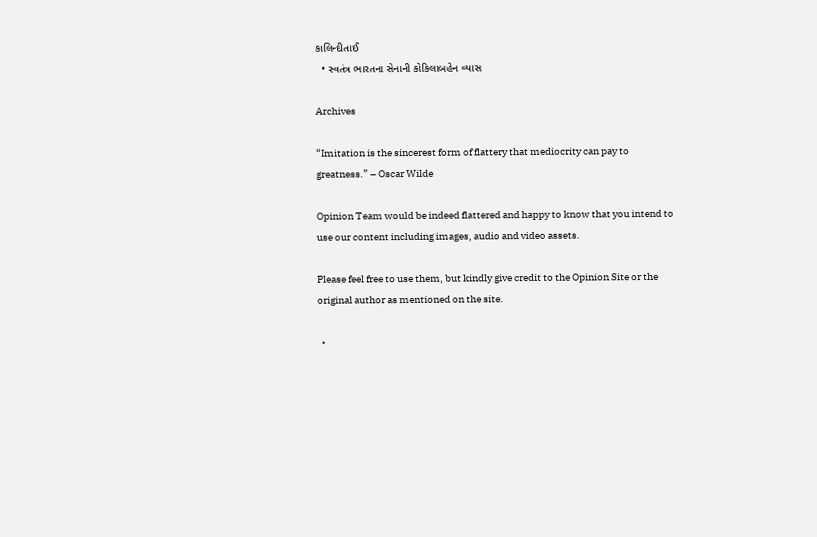કાલિન્દીતાઈ
  • સ્વતંત્ર ભારતના સેનાની કોકિલાબહેન વ્યાસ

Archives

“Imitation is the sincerest form of flattery that mediocrity can pay to greatness.” – Oscar Wilde

Opinion Team would be indeed flattered and happy to know that you intend to use our content including images, audio and video assets.

Please feel free to use them, but kindly give credit to the Opinion Site or the original author as mentioned on the site.

  •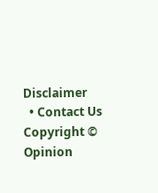Disclaimer
  • Contact Us
Copyright © Opinion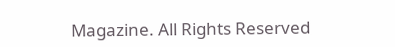Magazine. All Rights Reserved